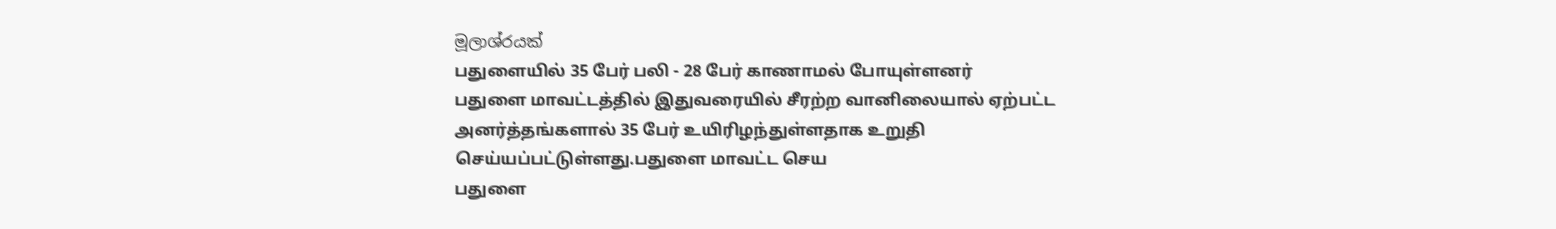මූලාශ්රයක්
பதுளையில் 35 பேர் பலி - 28 பேர் காணாமல் போயுள்ளனர்
பதுளை மாவட்டத்தில் இதுவரையில் சீரற்ற வானிலையால் ஏற்பட்ட அனர்த்தங்களால் 35 பேர் உயிரிழந்துள்ளதாக உறுதி செய்யப்பட்டுள்ளது.பதுளை மாவட்ட செய
பதுளை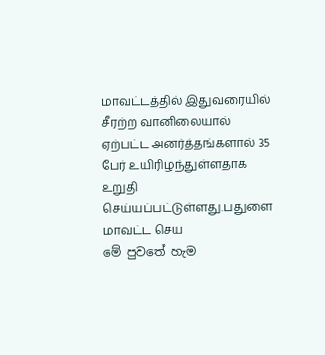மாவட்டத்தில் இதுவரையில் சீரற்ற வானிலையால் ஏற்பட்ட அனர்த்தங்களால் 35 பேர் உயிரிழந்துள்ளதாக உறுதி செய்யப்பட்டுள்ளது.பதுளை மாவட்ட செய
මේ පුවතේ හැම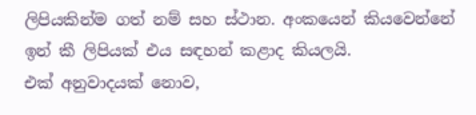ලිපියකින්ම ගත් නම් සහ ස්ථාන. අංකයෙන් කියවෙන්නේ ඉන් කී ලිපියක් එය සඳහන් කළාද කියලයි.
එක් අනුවාදයක් නොව,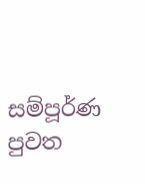සම්පූර්ණ පුවත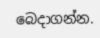බෙදාගන්න.